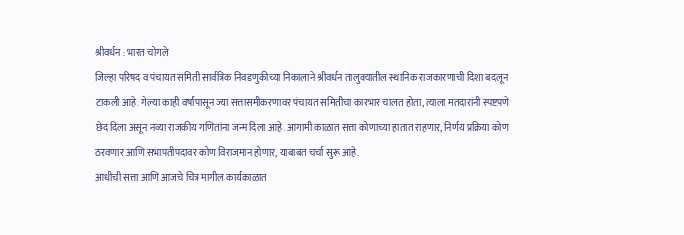श्रीवर्धन : भारत चोगले
जिल्हा परिषद व पंचायत समिती सार्वत्रिक निवडणुकीच्या निकालाने श्रीवर्धन तालुक्यातील स्थानिक राजकारणाची दिशा बदलून टाकली आहे. गेल्या काही वर्षांपासून ज्या सत्तासमीकरणावर पंचायत समितीचा कारभार चालत होता, त्याला मतदारांनी स्पष्टपणे छेद दिला असून नव्या राजकीय गणितांना जन्म दिला आहे. आगामी काळात सत्ता कोणाच्या हातात राहणार, निर्णय प्रक्रिया कोण ठरवणार आणि सभापतीपदावर कोण विराजमान होणार, याबाबत चर्चा सुरू आहे.
आधीची सत्ता आणि आजचे चित्र मागील कार्यकाळात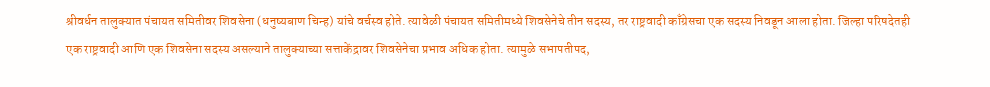श्रीवर्धन तालुक्यात पंचायत समितीवर शिवसेना (धनुष्यबाण चिन्ह) यांचे वर्चस्व होते. त्यावेळी पंचायत समितीमध्ये शिवसेनेचे तीन सदस्य, तर राष्ट्रवादी काँग्रेसचा एक सदस्य निवडून आला होता. जिल्हा परिषदेतही एक राष्ट्रवादी आणि एक शिवसेना सदस्य असल्याने तालुक्याच्या सत्ताकेंद्रावर शिवसेनेचा प्रभाव अधिक होता. त्यामुळे सभापतीपद,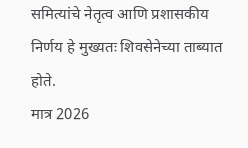समित्यांचे नेतृत्व आणि प्रशासकीय निर्णय हे मुख्यतः शिवसेनेच्या ताब्यात होते.
मात्र 2026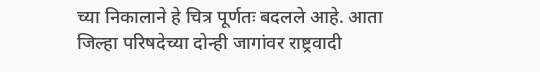च्या निकालाने हे चित्र पूर्णतः बदलले आहे. आता जिल्हा परिषदेच्या दोन्ही जागांवर राष्ट्रवादी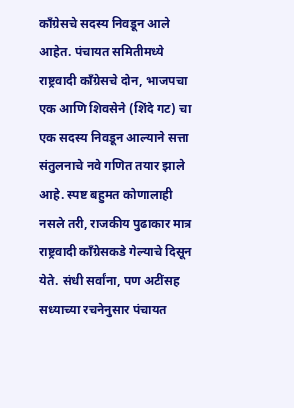काँग्रेसचे सदस्य निवडून आले आहेत. पंचायत समितीमध्ये राष्ट्रवादी काँग्रेसचे दोन, भाजपचा एक आणि शिवसेने (शिंदे गट) चा एक सदस्य निवडून आल्याने सत्ता संतुलनाचे नवे गणित तयार झाले आहे. स्पष्ट बहुमत कोणालाही नसले तरी, राजकीय पुढाकार मात्र राष्ट्रवादी काँग्रेसकडे गेल्याचे दिसून येते. संधी सर्वांना, पण अटींसह सध्याच्या रचनेनुसार पंचायत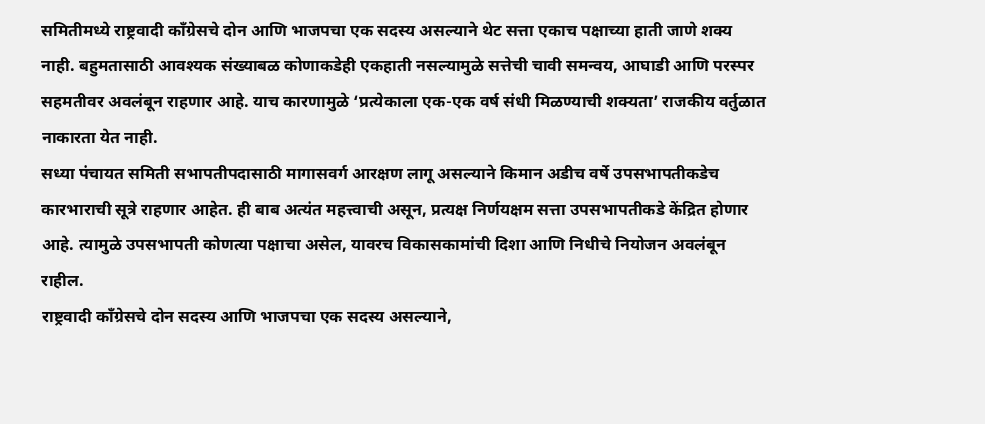समितीमध्ये राष्ट्रवादी काँग्रेसचे दोन आणि भाजपचा एक सदस्य असल्याने थेट सत्ता एकाच पक्षाच्या हाती जाणे शक्य नाही. बहुमतासाठी आवश्यक संख्याबळ कोणाकडेही एकहाती नसल्यामुळे सत्तेची चावी समन्वय, आघाडी आणि परस्पर सहमतीवर अवलंबून राहणार आहे. याच कारणामुळे ‘प्रत्येकाला एक-एक वर्ष संधी मिळण्याची शक्यता’ राजकीय वर्तुळात नाकारता येत नाही.
सध्या पंचायत समिती सभापतीपदासाठी मागासवर्ग आरक्षण लागू असल्याने किमान अडीच वर्षे उपसभापतीकडेच कारभाराची सूत्रे राहणार आहेत. ही बाब अत्यंत महत्त्वाची असून, प्रत्यक्ष निर्णयक्षम सत्ता उपसभापतीकडे केंद्रित होणार आहे. त्यामुळे उपसभापती कोणत्या पक्षाचा असेल, यावरच विकासकामांची दिशा आणि निधीचे नियोजन अवलंबून राहील.
राष्ट्रवादी काँग्रेसचे दोन सदस्य आणि भाजपचा एक सदस्य असल्याने,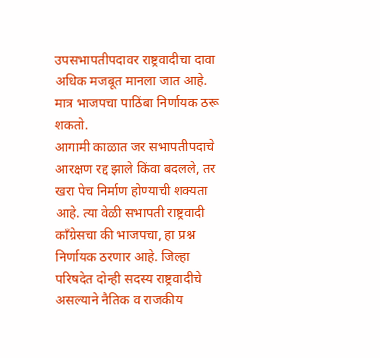उपसभापतीपदावर राष्ट्रवादीचा दावा अधिक मजबूत मानला जात आहे. मात्र भाजपचा पाठिंबा निर्णायक ठरू शकतो.
आगामी काळात जर सभापतीपदाचे आरक्षण रद्द झाले किंवा बदलले, तर खरा पेच निर्माण होण्याची शक्यता आहे. त्या वेळी सभापती राष्ट्रवादी काँग्रेसचा की भाजपचा, हा प्रश्न निर्णायक ठरणार आहे. जिल्हा परिषदेत दोन्ही सदस्य राष्ट्रवादीचे असल्याने नैतिक व राजकीय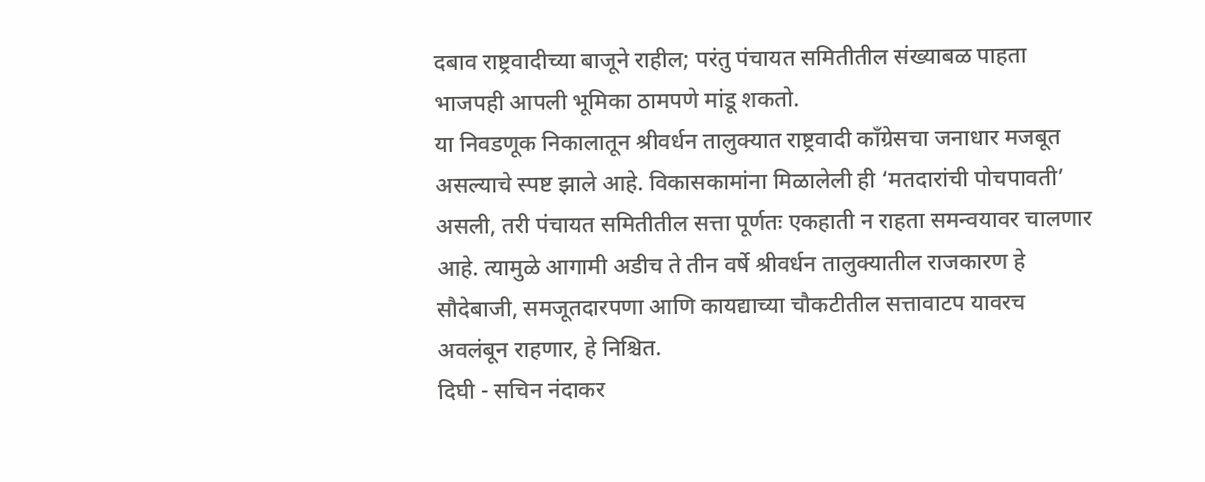दबाव राष्ट्रवादीच्या बाजूने राहील; परंतु पंचायत समितीतील संख्याबळ पाहता भाजपही आपली भूमिका ठामपणे मांडू शकतो.
या निवडणूक निकालातून श्रीवर्धन तालुक्यात राष्ट्रवादी काँग्रेसचा जनाधार मजबूत असल्याचे स्पष्ट झाले आहे. विकासकामांना मिळालेली ही ‘मतदारांची पोचपावती’ असली, तरी पंचायत समितीतील सत्ता पूर्णतः एकहाती न राहता समन्वयावर चालणार आहे. त्यामुळे आगामी अडीच ते तीन वर्षे श्रीवर्धन तालुक्यातील राजकारण हे सौदेबाजी, समजूतदारपणा आणि कायद्याच्या चौकटीतील सत्तावाटप यावरच अवलंबून राहणार, हे निश्चित.
दिघी - सचिन नंदाकर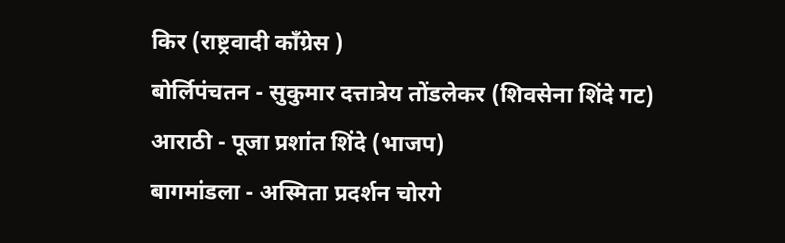किर (राष्ट्रवादी काँग्रेस )
बोर्लिपंचतन - सुकुमार दत्तात्रेय तोंडलेकर (शिवसेना शिंदे गट)
आराठी - पूजा प्रशांत शिंदे (भाजप)
बागमांडला - अस्मिता प्रदर्शन चोरगे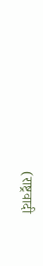(राष्ट्रवादी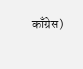काँग्रेस)